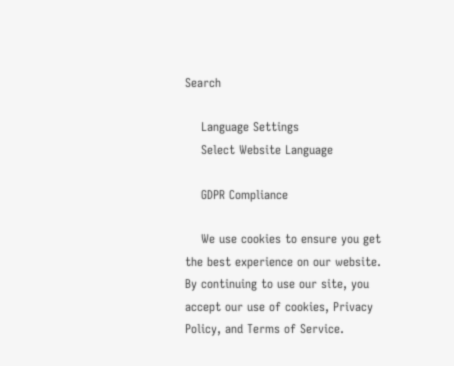Search

    Language Settings
    Select Website Language

    GDPR Compliance

    We use cookies to ensure you get the best experience on our website. By continuing to use our site, you accept our use of cookies, Privacy Policy, and Terms of Service.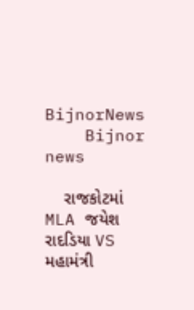BijnorNews
    Bijnor news

    રાજકોટમાં MLA જયેશ રાદડિયા VS મહામંત્રી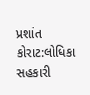પ્રશાંત કોરાટ:લોધિકા સહકારી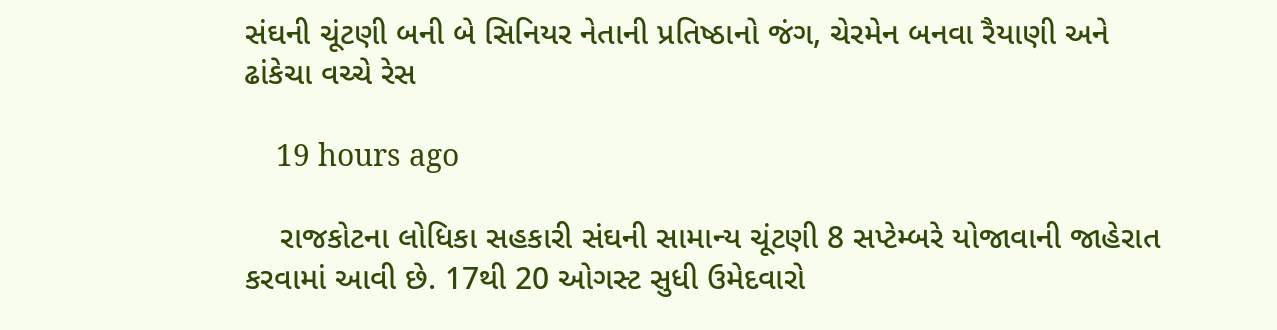સંઘની ચૂંટણી બની બે સિનિયર નેતાની પ્રતિષ્ઠાનો જંગ, ચેરમેન બનવા રૈયાણી અને ઢાંકેચા વચ્ચે રેસ

    19 hours ago

    રાજકોટના લોધિકા સહકારી સંઘની સામાન્ય ચૂંટણી 8 સપ્ટેમ્બરે યોજાવાની જાહેરાત કરવામાં આવી છે. 17થી 20 ઓગસ્ટ સુધી ઉમેદવારો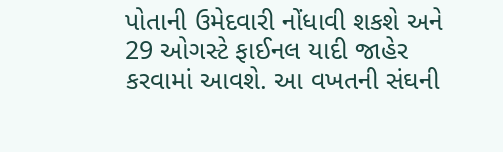પોતાની ઉમેદવારી નોંધાવી શકશે અને 29 ઓગસ્ટે ફાઈનલ યાદી જાહેર કરવામાં આવશે. આ વખતની સંઘની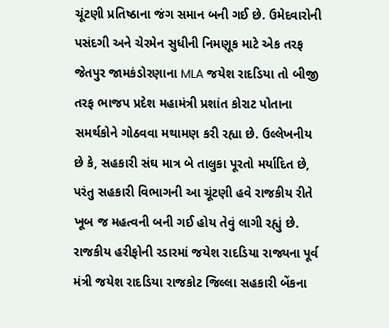ચૂંટણી પ્રતિષ્ઠાના જંગ સમાન બની ગઈ છે. ઉમેદવારોની પસંદગી અને ચેરમેન સુધીની નિમણૂક માટે એક તરફ જેતપુર જામકંડોરણાના MLA જયેશ રાદડિયા તો બીજી તરફ ભાજપ પ્રદેશ મહામંત્રી પ્રશાંત કોરાટ પોતાના સમર્થકોને ગોઠવવા મથામણ કરી રહ્યા છે. ઉલ્લેખનીય છે કે, સહકારી સંઘ માત્ર બે તાલુકા પૂરતો મર્યાદિત છે, પરંતુ સહકારી વિભાગની આ ચૂંટણી હવે રાજકીય રીતે ખૂબ જ મહત્વની બની ગઈ હોય તેવું લાગી રહ્યું છે. રાજકીય હરીફોની રડારમાં જયેશ રાદડિયા રાજ્યના પૂર્વ મંત્રી જયેશ રાદડિયા રાજકોટ જિલ્લા સહકારી બેંકના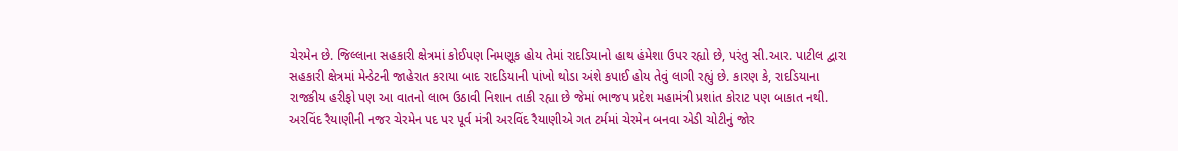ચેરમેન છે. જિલ્લાના સહકારી ક્ષેત્રમાં કોઈપણ નિમણૂક હોય તેમાં રાદડિયાનો હાથ હંમેશા ઉપર રહ્યો છે, પરંતુ સી.આર. પાટીલ દ્વારા સહકારી ક્ષેત્રમાં મેન્ડેટની જાહેરાત કરાયા બાદ રાદડિયાની પાંખો થોડા અંશે કપાઈ હોય તેવું લાગી રહ્યું છે. કારણ કે, રાદડિયાના રાજકીય હરીફો પણ આ વાતનો લાભ ઉઠાવી નિશાન તાકી રહ્યા છે જેમાં ભાજપ પ્રદેશ મહામંત્રી પ્રશાંત કોરાટ પણ બાકાત નથી. અરવિંદ રૈયાણીની નજર ચેરમેન પદ પર પૂર્વ મંત્રી અરવિંદ રૈયાણીએ ગત ટર્મમાં ચેરમેન બનવા એડી ચોટીનું જોર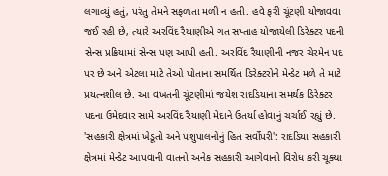લગાવ્યું હતું, પરંતુ તેમને સફળતા મળી ન હતી. હવે ફરી ચૂંટણી યોજાવવા જઈ રહી છે, ત્યારે અરવિંદ રૈયાણીએ ગત સપ્તાહ યોજાયેલી ડિરેક્ટર પદની સેન્સ પ્રક્રિયામાં સેન્સ પણ આપી હતી. અરવિંદ રૈયાણીની નજર ચેરમેન પદ પર છે અને એટલા માટે તેઓ પોતાના સમર્થિત ડિરેક્ટરોને મેન્ડેટ મળે તે માટે પ્રયત્નશીલ છે. આ વખતની ચૂંટણીમાં જયેશ રાદડિયાના સમર્થક ડિરેક્ટર પદના ઉમેદવાર સામે અરવિંદ રૈયાણી મેદાને ઉતર્યા હોવાનું ચર્ચાઈ રહ્યું છે. 'સહકારી ક્ષેત્રમાં ખેડૂતો અને પશુપાલનોનું હિત સર્વોપરી': રાદડિયા સહકારી ક્ષેત્રમાં મેન્ડેટ આપવાની વાતનો અનેક સહકારી આગેવાનો વિરોધ કરી ચૂક્યા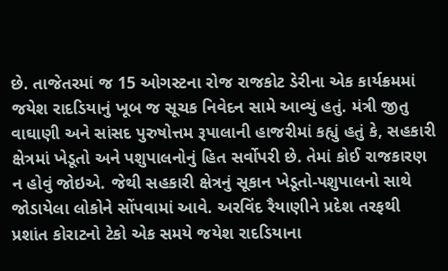છે. તાજેતરમાં જ 15 ઓગસ્ટના રોજ રાજકોટ ડેરીના એક કાર્યક્રમમાં જયેશ રાદડિયાનું ખૂબ જ સૂચક નિવેદન સામે આવ્યું હતું. મંત્રી જીતુ વાઘાણી અને સાંસદ પુરુષોત્તમ રૂપાલાની હાજરીમાં કહ્યું હતું કે, સહકારી ક્ષેત્રમાં ખેડૂતો અને પશુપાલનોનું હિત સર્વોપરી છે. તેમાં કોઈ રાજકારણ ન હોવું જોઇએ. જેથી સહકારી ક્ષેત્રનું સૂકાન ખેડૂતો-પશુપાલનો સાથે જોડાયેલા લોકોને સોંપવામાં આવે. અરવિંદ રૈયાણીને પ્રદેશ તરફથી પ્રશાંત કોરાટનો ટેકો એક સમયે જયેશ રાદડિયાના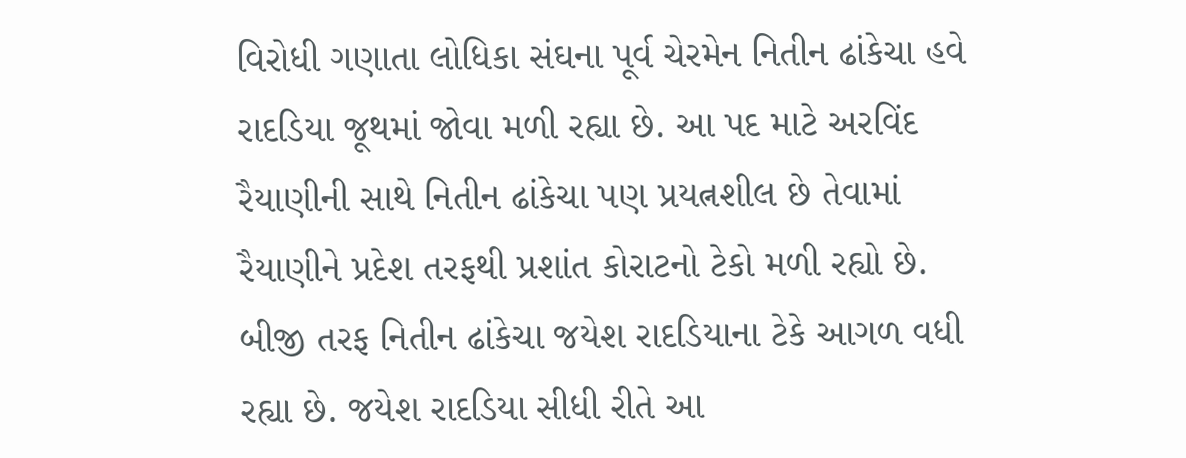વિરોધી ગણાતા લોધિકા સંઘના પૂર્વ ચેરમેન નિતીન ઢાંકેચા હવે રાદડિયા જૂથમાં જોવા મળી રહ્યા છે. આ પદ માટે અરવિંદ રૈયાણીની સાથે નિતીન ઢાંકેચા પણ પ્રયત્નશીલ છે તેવામાં રૈયાણીને પ્રદેશ તરફથી પ્રશાંત કોરાટનો ટેકો મળી રહ્યો છે. બીજી તરફ નિતીન ઢાંકેચા જયેશ રાદડિયાના ટેકે આગળ વધી રહ્યા છે. જયેશ રાદડિયા સીધી રીતે આ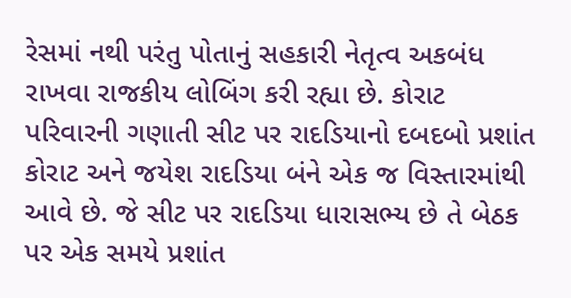રેસમાં નથી પરંતુ પોતાનું સહકારી નેતૃત્વ અકબંધ રાખવા રાજકીય લોબિંગ કરી રહ્યા છે. કોરાટ પરિવારની ગણાતી સીટ પર રાદડિયાનો દબદબો પ્રશાંત કોરાટ અને જયેશ રાદડિયા બંને એક જ વિસ્તારમાંથી આવે છે. જે સીટ પર રાદડિયા ધારાસભ્ય છે તે બેઠક પર એક સમયે પ્રશાંત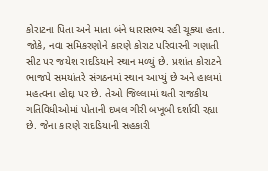કોરાટના પિતા અને માતા બંને ધારાસભ્ય રહી ચૂક્યા હતા. જોકે, નવા સમિકરણોને કારણે કોરાટ પરિવારની ગણાતી સીટ પર જયેશ રાદડિયાને સ્થાન મળ્યું છે. પ્રશાંત કોરાટને ભાજપે સમયાંતરે સંગઠનમાં સ્થાન આપ્યું છે અને હાલમાં મહત્વના હોદ્દા પર છે. તેઓ જિલ્લામાં થતી રાજકીય ગતિવિધીઓમાં પોતાની દખલ ગીરી બખૂબી દર્શાવી રહ્યા છે. જેના કારણે રાદડિયાની સહકારી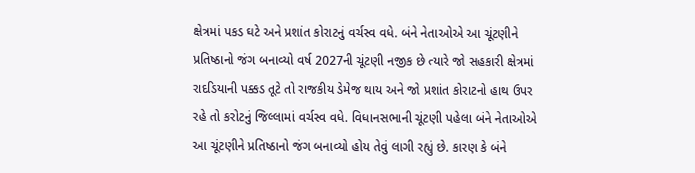ક્ષેત્રમાં પકડ ઘટે અને પ્રશાંત કોરાટનું વર્ચસ્વ વધે. બંને નેતાઓએ આ ચૂંટણીને પ્રતિષ્ઠાનો જંગ બનાવ્યો વર્ષ 2027ની ચૂંટણી નજીક છે ત્યારે જો સહકારી ક્ષેત્રમાં રાદડિયાની પક્કડ તૂટે તો રાજકીય ડેમેજ થાય અને જો પ્રશાંત કોરાટનો હાથ ઉપર રહે તો કરોટનું જિલ્લામાં વર્ચસ્વ વધે. વિધાનસભાની ચૂંટણી પહેલા બંને નેતાઓએ આ ચૂંટણીને પ્રતિષ્ઠાનો જંગ બનાવ્યો હોય તેવું લાગી રહ્યું છે. કારણ કે બંને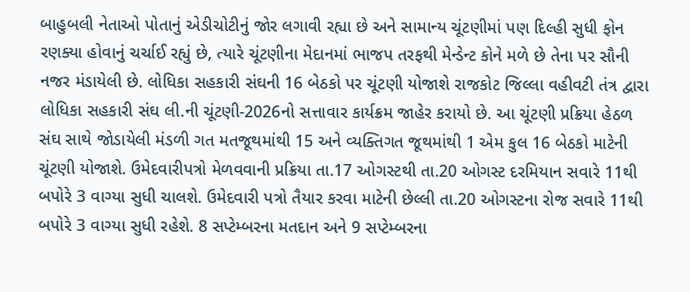બાહુબલી નેતાઓ પોતાનું એડીચોટીનું જોર લગાવી રહ્યા છે અને સામાન્ય ચૂંટણીમાં પણ દિલ્હી સુધી ફોન રણક્યા હોવાનું ચર્ચાઈ રહ્યું છે, ત્યારે ચૂંટણીના મેદાનમાં ભાજપ તરફથી મેન્ડેન્ટ કોને મળે છે તેના પર સૌની નજર મંડાયેલી છે. લોધિકા સહકારી સંઘની 16 બેઠકો પર ચૂંટણી યોજાશે રાજકોટ જિલ્લા વહીવટી તંત્ર દ્વારા લોધિકા સહકારી સંઘ લી.ની ચૂંટણી-2026નો સત્તાવાર કાર્યક્રમ જાહેર કરાયો છે. આ ચૂંટણી પ્રક્રિયા હેઠળ સંઘ સાથે જોડાયેલી મંડળી ગત મતજૂથમાંથી 15 અને વ્યક્તિગત જૂથમાંથી 1 એમ કુલ 16 બેઠકો માટેની ચૂંટણી યોજાશે. ઉમેદવારીપત્રો મેળવવાની પ્રક્રિયા તા.17 ઓગસ્ટથી તા.20 ઓગસ્ટ દરમિયાન સવારે 11થી બપોરે 3 વાગ્યા સુધી ચાલશે. ઉમેદવારી પત્રો તૈયાર કરવા માટેની છેલ્લી તા.20 ઓગસ્ટના રોજ સવારે 11થી બપોરે 3 વાગ્યા સુધી રહેશે. 8 સપ્ટેમ્બરના મતદાન અને 9 સપ્ટેમ્બરના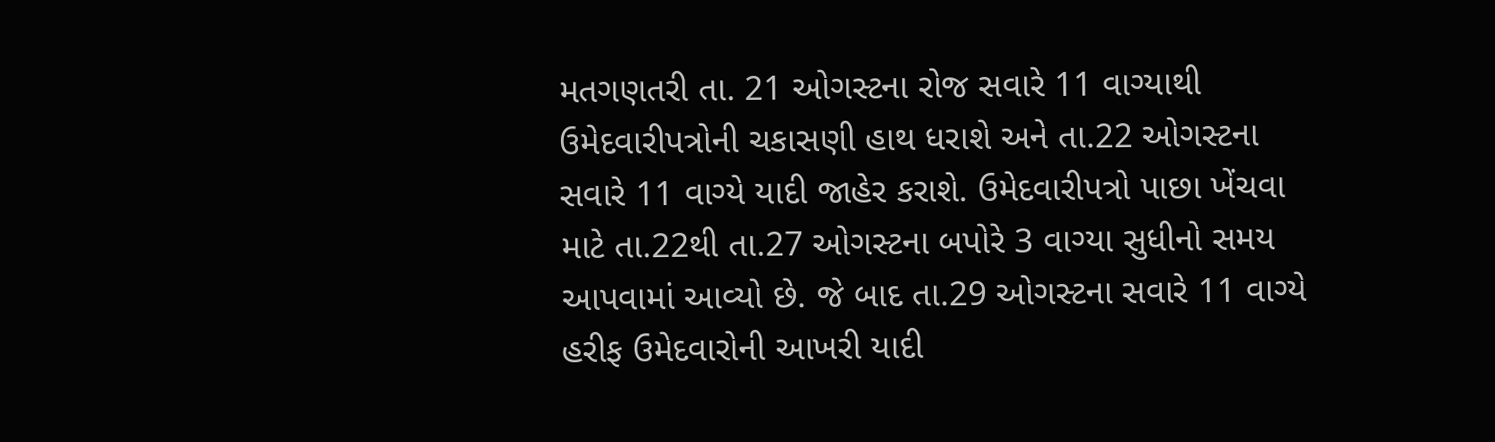મતગણતરી તા. 21 ઓગસ્ટના રોજ સવારે 11 વાગ્યાથી ઉમેદવારીપત્રોની ચકાસણી હાથ ધરાશે અને તા.22 ઓગસ્ટના સવારે 11 વાગ્યે યાદી જાહેર કરાશે. ઉમેદવારીપત્રો પાછા ખેંચવા માટે તા.22થી તા.27 ઓગસ્ટના બપોરે 3 વાગ્યા સુધીનો સમય આપવામાં આવ્યો છે. જે બાદ તા.29 ઓગસ્ટના સવારે 11 વાગ્યે હરીફ ઉમેદવારોની આખરી યાદી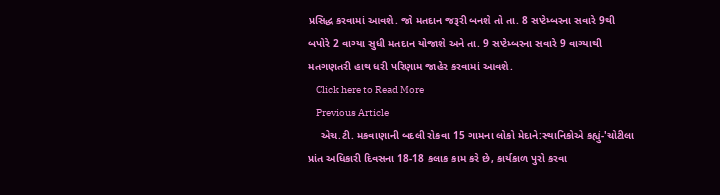પ્રસિદ્ધ કરવામાં આવશે. જો મતદાન જરૂરી બનશે તો તા. 8 સપ્ટેમ્બરના સવારે 9થી બપોરે 2 વાગ્યા સુધી મતદાન યોજાશે અને તા. 9 સપ્ટેમ્બરના સવારે 9 વાગ્યાથી મતગણતરી હાથ ધરી પરિણામ જાહેર કરવામાં આવશે.
    Click here to Read More
    Previous Article
    એચ.ટી. મકવાણાની બદલી રોકવા 15 ગામના લોકો મેદાને:સ્થાનિકોએ કહ્યું-'ચોટીલા પ્રાંત અધિકારી દિવસના 18-18 કલાક કામ કરે છે, કાર્યકાળ પુરો કરવા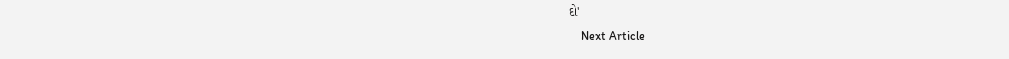દો'
    Next Article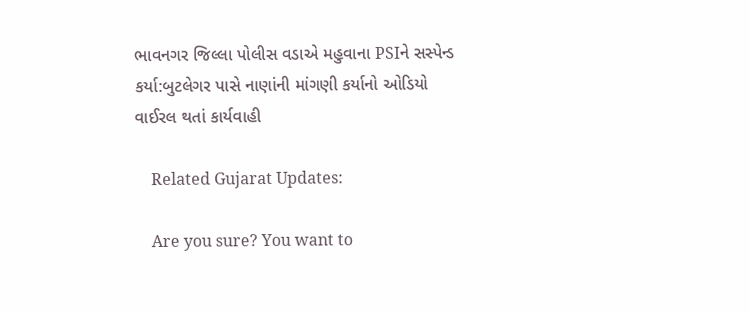ભાવનગર જિલ્લા પોલીસ વડાએ મહુવાના PSIને સસ્પેન્ડ કર્યા:બુટલેગર પાસે નાણાંની માંગણી કર્યાનો ઓડિયો વાઈરલ થતાં કાર્યવાહી

    Related Gujarat Updates:

    Are you sure? You want to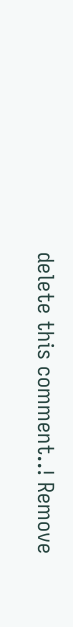delete this comment..! Remove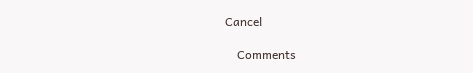Cancel

    Comments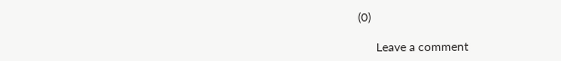(0)

      Leave a comment